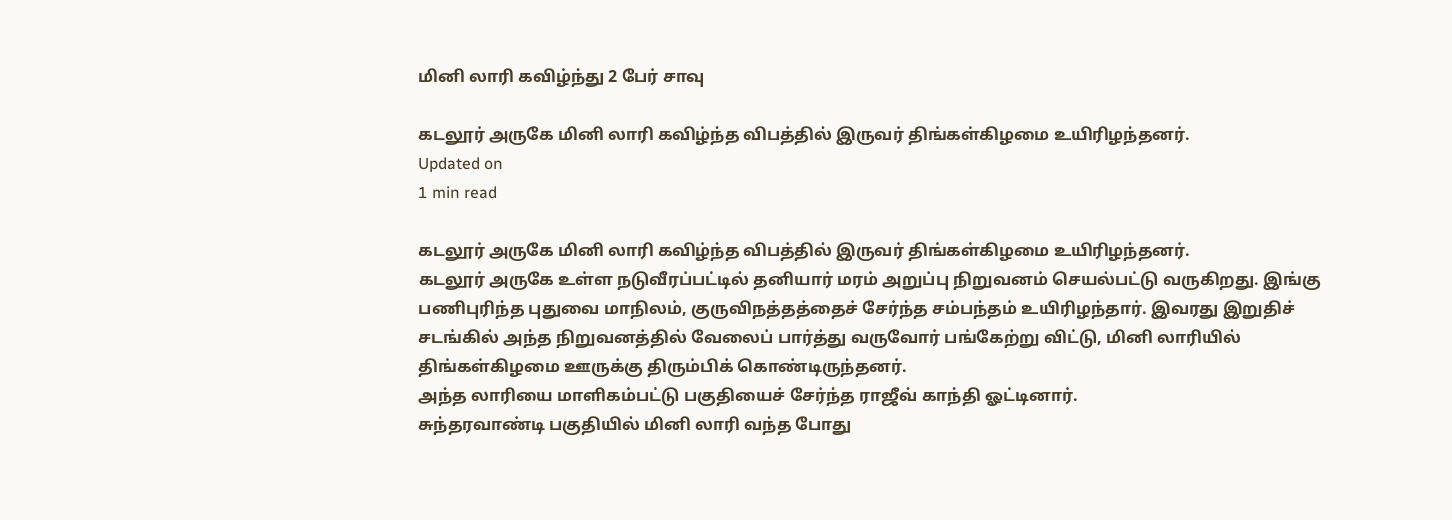மினி லாரி கவிழ்ந்து 2 பேர் சாவு

கடலூர் அருகே மினி லாரி கவிழ்ந்த விபத்தில் இருவர் திங்கள்கிழமை உயிரிழந்தனர்.
Updated on
1 min read

கடலூர் அருகே மினி லாரி கவிழ்ந்த விபத்தில் இருவர் திங்கள்கிழமை உயிரிழந்தனர்.
கடலூர் அருகே உள்ள நடுவீரப்பட்டில் தனியார் மரம் அறுப்பு நிறுவனம் செயல்பட்டு வருகிறது. இங்கு பணிபுரிந்த புதுவை மாநிலம், குருவிநத்தத்தைச் சேர்ந்த சம்பந்தம் உயிரிழந்தார். இவரது இறுதிச் சடங்கில் அந்த நிறுவனத்தில் வேலைப் பார்த்து வருவோர் பங்கேற்று விட்டு, மினி லாரியில் திங்கள்கிழமை ஊருக்கு திரும்பிக் கொண்டிருந்தனர்.
அந்த லாரியை மாளிகம்பட்டு பகுதியைச் சேர்ந்த ராஜீவ் காந்தி ஓட்டினார்.
சுந்தரவாண்டி பகுதியில் மினி லாரி வந்த போது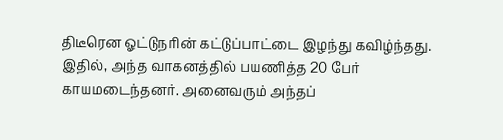திடீரென ஓட்டுநரின் கட்டுப்பாட்டை இழந்து கவிழ்ந்தது. இதில், அந்த வாகனத்தில் பயணித்த 20 பேர் காயமடைந்தனர். அனைவரும் அந்தப்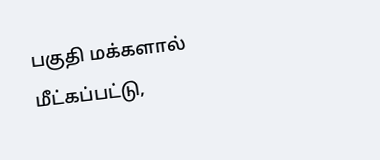பகுதி மக்களால் மீட்கப்பட்டு,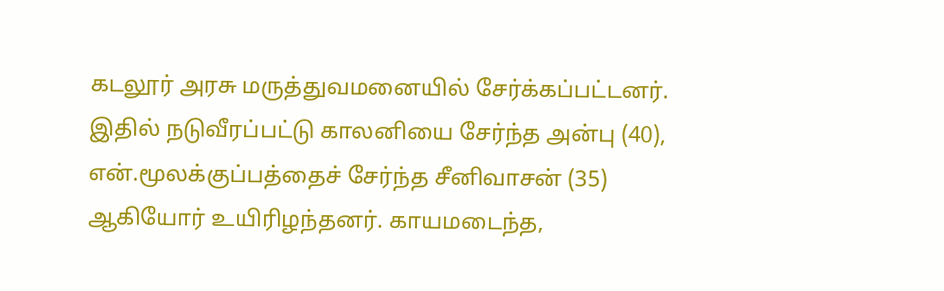கடலூர் அரசு மருத்துவமனையில் சேர்க்கப்பட்டனர்.
இதில் நடுவீரப்பட்டு காலனியை சேர்ந்த அன்பு (40), என்.மூலக்குப்பத்தைச் சேர்ந்த சீனிவாசன் (35) ஆகியோர் உயிரிழந்தனர். காயமடைந்த,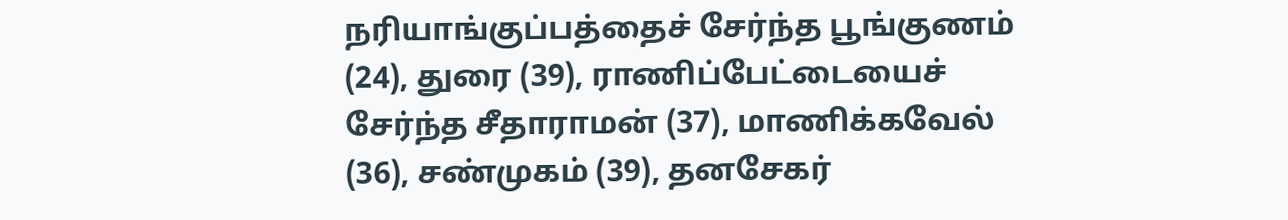நரியாங்குப்பத்தைச் சேர்ந்த பூங்குணம் (24), துரை (39), ராணிப்பேட்டையைச் சேர்ந்த சீதாராமன் (37), மாணிக்கவேல் (36), சண்முகம் (39), தனசேகர்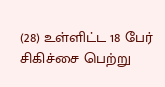(28) உள்ளிட்ட 18 பேர் சிகிச்சை பெற்று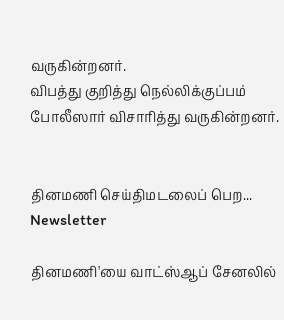வருகின்றனர்.
விபத்து குறித்து நெல்லிக்குப்பம் போலீஸார் விசாரித்து வருகின்றனர்.


தினமணி செய்திமடலைப் பெற... Newsletter

தினமணி'யை வாட்ஸ்ஆப் சேனலில்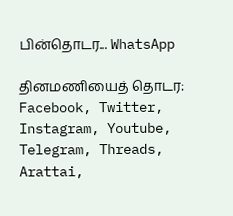பின்தொடர... WhatsApp

தினமணியைத் தொடர: Facebook, Twitter, Instagram, Youtube, Telegram, Threads, Arattai,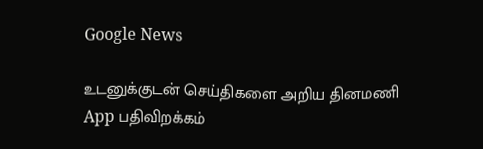Google News

உடனுக்குடன் செய்திகளை அறிய தினமணி App பதிவிறக்கம்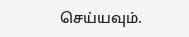செய்யவும்.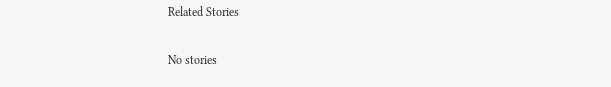Related Stories

No stories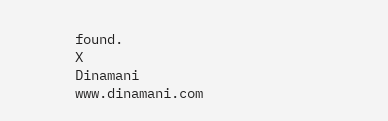found.
X
Dinamani
www.dinamani.com